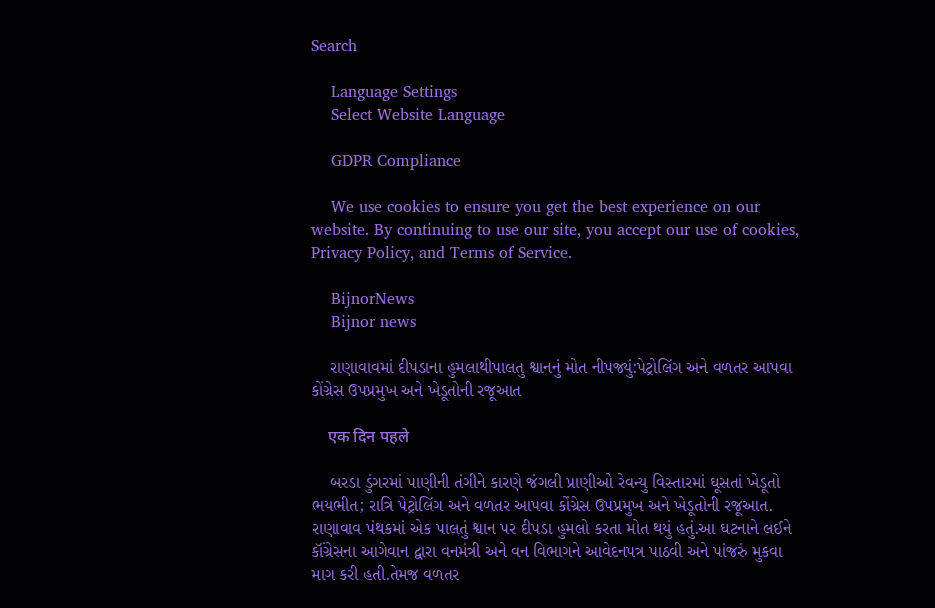Search

    Language Settings
    Select Website Language

    GDPR Compliance

    We use cookies to ensure you get the best experience on our website. By continuing to use our site, you accept our use of cookies, Privacy Policy, and Terms of Service.

    BijnorNews
    Bijnor news

    રાણાવાવમાં દીપડાના હુમલાથીપાલતુ શ્વાનનું મોત નીપજ્યું:પેટ્રોલિંગ અને વળતર આપવા કોંગ્રેસ ઉપપ્રમુખ અને ખેડૂતોની રજૂઆત

    एक दिन पहले

    બરડા ડુંગરમાં પાણીની તંગીને કારણે જંગલી પ્રાણીઓ રેવન્યુ વિસ્તારમાં ઘૂસતાં ખેડૂતો ભયભીત; રાત્રિ પેટ્રોલિંગ અને વળતર આપવા કોંગ્રેસ ઉપપ્રમુખ અને ખેડૂતોની રજૂઆત. રાણાવાવ પંથકમાં એક પાલતું શ્વાન પર દીપડા હુમલો કરતા મોત થયું હતું.આ ઘટનાને લઈને કૉંગ્રેસના આગેવાન દ્વારા વનમંત્રી અને વન વિભાગને આવેદનપત્ર પાઠવી અને પાંજરું મુકવા માગ કરી હતી.તેમજ વળતર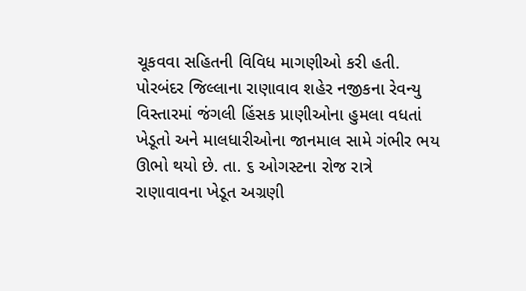ચૂકવવા સહિતની વિવિધ માગણીઓ કરી હતી. પોરબંદર જિલ્લાના રાણાવાવ શહેર નજીકના રેવન્યુ વિસ્તારમાં જંગલી હિંસક પ્રાણીઓના હુમલા વધતાં ખેડૂતો અને માલધારીઓના જાનમાલ સામે ગંભીર ભય ઊભો થયો છે. તા. ૬ ઓગસ્ટના રોજ રાત્રે રાણાવાવના ખેડૂત અગ્રણી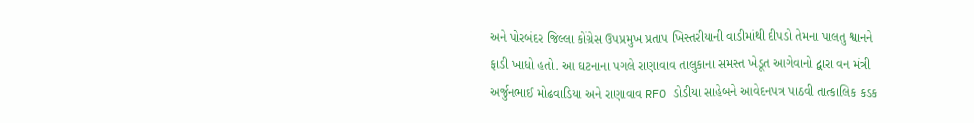અને પોરબંદર જિલ્લા કોંગ્રેસ ઉપપ્રમુખ પ્રતાપ ખિસ્તરીયાની વાડીમાંથી દીપડો તેમના પાલતુ શ્વાનને ફાડી ખાધો હતો. આ ઘટનાના પગલે રાણાવાવ તાલુકાના સમસ્ત ખેડૂત આગેવાનો દ્વારા વન મંત્રી અર્જુનભાઈ મોઢવાડિયા અને રાણાવાવ RFO ડોડીયા સાહેબને આવેદનપત્ર પાઠવી તાત્કાલિક કડક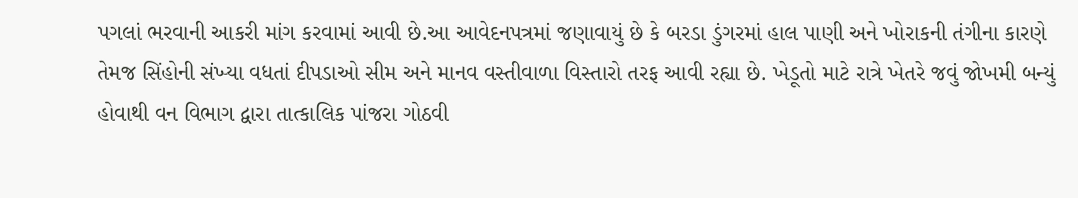પગલાં ભરવાની આકરી માંગ કરવામાં આવી છે.આ આવેદનપત્રમાં જણાવાયું છે કે બરડા ડુંગરમાં હાલ પાણી અને ખોરાકની તંગીના કારણે તેમજ સિંહોની સંખ્યા વધતાં દીપડાઓ સીમ અને માનવ વસ્તીવાળા વિસ્તારો તરફ આવી રહ્યા છે. ખેડૂતો માટે રાત્રે ખેતરે જવું જોખમી બન્યું હોવાથી વન વિભાગ દ્વારા તાત્કાલિક પાંજરા ગોઠવી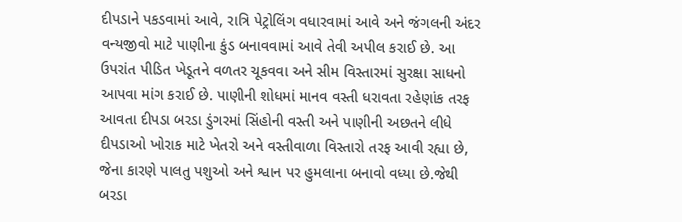દીપડાને પકડવામાં આવે, રાત્રિ પેટ્રોલિંગ વધારવામાં આવે અને જંગલની અંદર વન્યજીવો માટે પાણીના કુંડ બનાવવામાં આવે તેવી અપીલ કરાઈ છે. આ ઉપરાંત પીડિત ખેડૂતને વળતર ચૂકવવા અને સીમ વિસ્તારમાં સુરક્ષા સાધનો આપવા માંગ કરાઈ છે. પાણીની શોધમાં માનવ વસ્તી ધરાવતા રહેણાંક તરફ આવતા દીપડા બરડા ડુંગરમાં સિંહોની વસ્તી અને પાણીની અછતને લીધે દીપડાઓ ખોરાક માટે ખેતરો અને વસ્તીવાળા વિસ્તારો તરફ આવી રહ્યા છે, જેના કારણે પાલતુ પશુઓ અને શ્વાન પર હુમલાના બનાવો વધ્યા છે.જેથી બરડા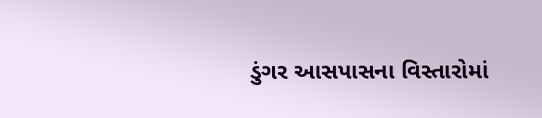ડુંગર આસપાસના વિસ્તારોમાં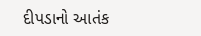દીપડાનો આતંક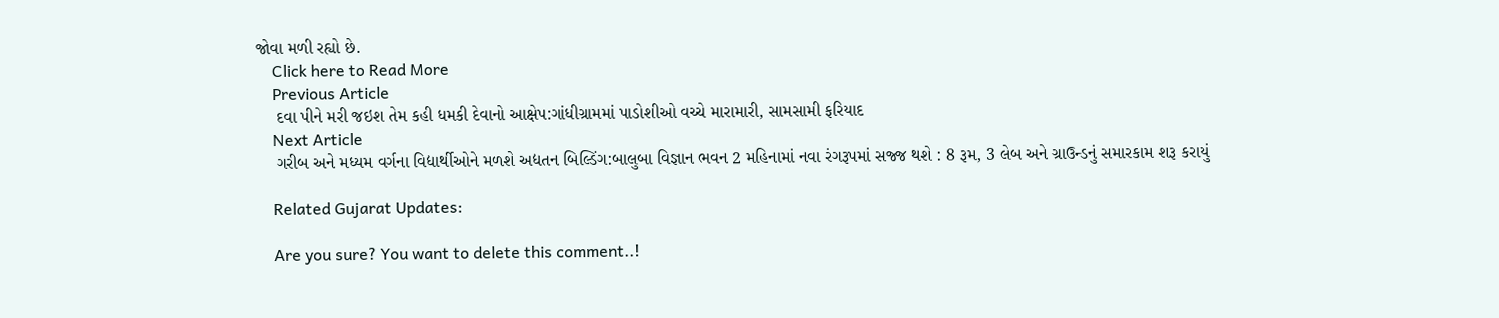જોવા મળી રહ્યો છે.
    Click here to Read More
    Previous Article
    દવા પીને મરી જઇશ તેમ કહી ધમકી દેવાનો આક્ષેપ:ગાંધીગ્રામમાં પાડોશીઓ વચ્ચે મારામારી, સામસામી ફરિયાદ
    Next Article
    ગરીબ અને મધ્યમ વર્ગના વિદ્યાર્થીઓને મળશે અદ્યતન બિલ્ડિંગ:બાલુબા વિજ્ઞાન ભવન 2 મહિનામાં નવા રંગરૂપમાં સજ્જ થશે : 8 રૂમ, 3 લેબ અને ગ્રાઉન્ડનું સમારકામ શરૂ કરાયું

    Related Gujarat Updates:

    Are you sure? You want to delete this comment..!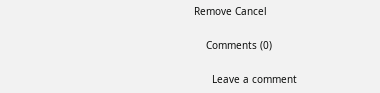Remove Cancel

    Comments (0)

      Leave a comment